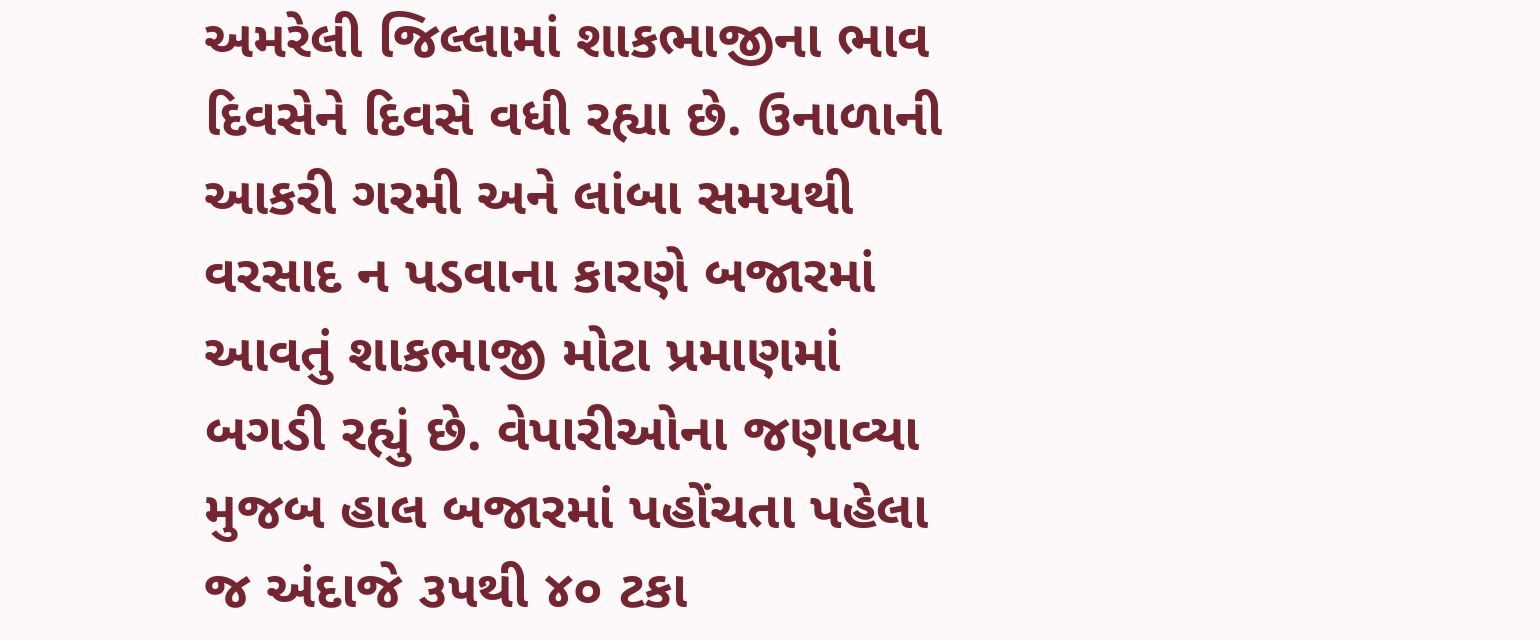અમરેલી જિલ્લામાં શાકભાજીના ભાવ દિવસેને દિવસે વધી રહ્યા છે. ઉનાળાની આકરી ગરમી અને લાંબા સમયથી વરસાદ ન પડવાના કારણે બજારમાં આવતું શાકભાજી મોટા પ્રમાણમાં બગડી રહ્યું છે. વેપારીઓના જણાવ્યા મુજબ હાલ બજારમાં પહોંચતા પહેલા જ અંદાજે ૩૫થી ૪૦ ટકા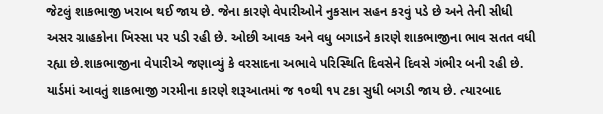જેટલું શાકભાજી ખરાબ થઈ જાય છે. જેના કારણે વેપારીઓને નુકસાન સહન કરવું પડે છે અને તેની સીધી અસર ગ્રાહકોના ખિસ્સા પર પડી રહી છે. ઓછી આવક અને વધુ બગાડને કારણે શાકભાજીના ભાવ સતત વધી રહ્યા છે.શાકભાજીના વેપારીએ જણાવ્યું કે વરસાદના અભાવે પરિસ્થિતિ દિવસેને દિવસે ગંભીર બની રહી છે. યાર્ડમાં આવતું શાકભાજી ગરમીના કારણે શરૂઆતમાં જ ૧૦થી ૧૫ ટકા સુધી બગડી જાય છે. ત્યારબાદ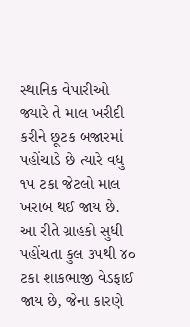સ્થાનિક વેપારીઓ જ્યારે તે માલ ખરીદી કરીને છૂટક બજારમાં પહોંચાડે છે ત્યારે વધુ ૧૫ ટકા જેટલો માલ ખરાબ થઈ જાય છે. આ રીતે ગ્રાહકો સુધી પહોંચતા કુલ ૩૫થી ૪૦ ટકા શાકભાજી વેડફાઈ જાય છે, જેના કારણે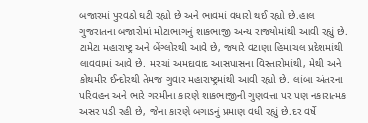બજારમાં પુરવઠો ઘટી રહ્યો છે અને ભાવમાં વધારો થઈ રહ્યો છે.હાલ ગુજરાતના બજારોમાં મોટાભાગનું શાકભાજી અન્ય રાજ્યોમાંથી આવી રહ્યું છે. ટામેટા મહારાષ્ટ્ર અને બેંગ્લોરથી આવે છે, જ્યારે વટાણા હિમાચલ પ્રદેશમાંથી લાવવામાં આવે છે. મરચાં અમદાવાદ આસપાસના વિસ્તારોમાંથી, મેથી અને કોથમીર ઈન્દોરથી તેમજ ગુવાર મહારાષ્ટ્રમાંથી આવી રહ્યો છે. લાંબા અંતરના પરિવહન અને ભારે ગરમીના કારણે શાકભાજીની ગુણવત્તા પર પણ નકારાત્મક અસર પડી રહી છે, જેના કારણે બગાડનું પ્રમાણ વધી રહ્યું છે.દર વર્ષે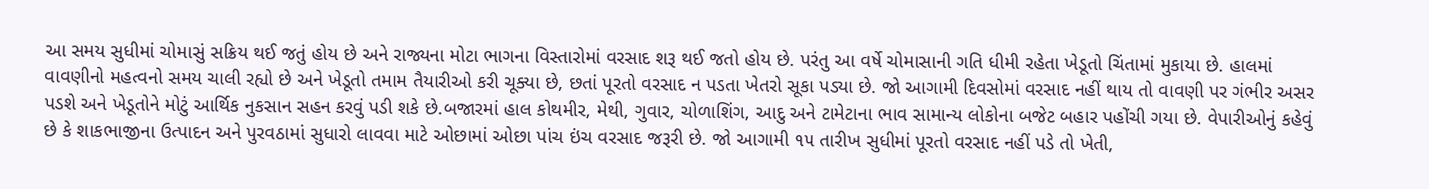આ સમય સુધીમાં ચોમાસું સક્રિય થઈ જતું હોય છે અને રાજ્યના મોટા ભાગના વિસ્તારોમાં વરસાદ શરૂ થઈ જતો હોય છે. પરંતુ આ વર્ષે ચોમાસાની ગતિ ધીમી રહેતા ખેડૂતો ચિંતામાં મુકાયા છે. હાલમાં વાવણીનો મહત્વનો સમય ચાલી રહ્યો છે અને ખેડૂતો તમામ તૈયારીઓ કરી ચૂક્યા છે, છતાં પૂરતો વરસાદ ન પડતા ખેતરો સૂકા પડ્યા છે. જો આગામી દિવસોમાં વરસાદ નહીં થાય તો વાવણી પર ગંભીર અસર પડશે અને ખેડૂતોને મોટું આર્થિક નુકસાન સહન કરવું પડી શકે છે.બજારમાં હાલ કોથમીર, મેથી, ગુવાર, ચોળાશિંગ, આદુ અને ટામેટાના ભાવ સામાન્ય લોકોના બજેટ બહાર પહોંચી ગયા છે. વેપારીઓનું કહેવું છે કે શાકભાજીના ઉત્પાદન અને પુરવઠામાં સુધારો લાવવા માટે ઓછામાં ઓછા પાંચ ઇંચ વરસાદ જરૂરી છે. જો આગામી ૧૫ તારીખ સુધીમાં પૂરતો વરસાદ નહીં પડે તો ખેતી,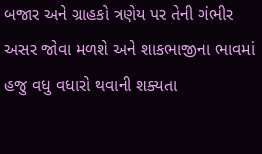બજાર અને ગ્રાહકો ત્રણેય પર તેની ગંભીર અસર જોવા મળશે અને શાકભાજીના ભાવમાં હજુ વધુ વધારો થવાની શક્યતા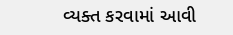વ્યક્ત કરવામાં આવી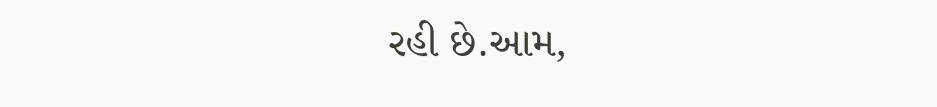રહી છે.આમ,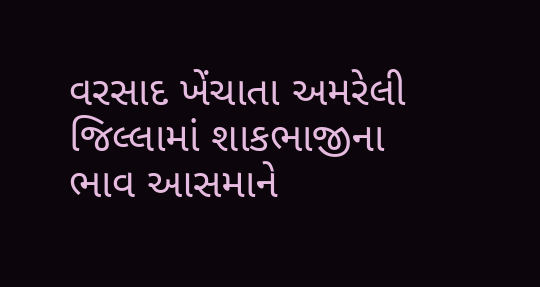વરસાદ ખેંચાતા અમરેલી જિલ્લામાં શાકભાજીના ભાવ આસમાને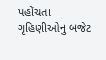પહોંચતા
ગૃહિણીઓનુ બજેટ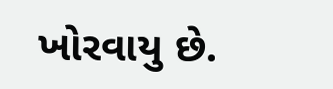ખોરવાયુ છે.